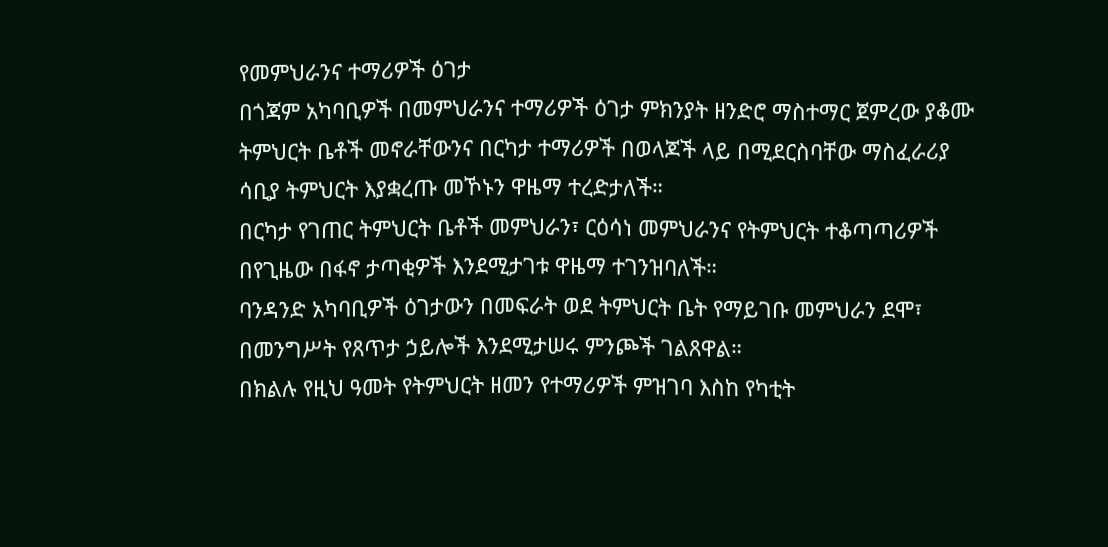የመምህራንና ተማሪዎች ዕገታ
በጎጃም አካባቢዎች በመምህራንና ተማሪዎች ዕገታ ምክንያት ዘንድሮ ማስተማር ጀምረው ያቆሙ ትምህርት ቤቶች መኖራቸውንና በርካታ ተማሪዎች በወላጆች ላይ በሚደርስባቸው ማስፈራሪያ ሳቢያ ትምህርት እያቋረጡ መኾኑን ዋዜማ ተረድታለች።
በርካታ የገጠር ትምህርት ቤቶች መምህራን፣ ርዕሳነ መምህራንና የትምህርት ተቆጣጣሪዎች በየጊዜው በፋኖ ታጣቂዎች እንደሚታገቱ ዋዜማ ተገንዝባለች።
ባንዳንድ አካባቢዎች ዕገታውን በመፍራት ወደ ትምህርት ቤት የማይገቡ መምህራን ደሞ፣ በመንግሥት የጸጥታ ኃይሎች እንደሚታሠሩ ምንጮች ገልጸዋል።
በክልሉ የዚህ ዓመት የትምህርት ዘመን የተማሪዎች ምዝገባ እስከ የካቲት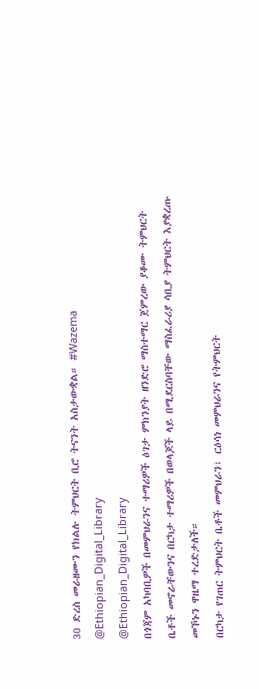30 ድረስ መራዘሙን የክልሉ ትምህርት ቢሮ ትናንት አስታውቋል። #Wazema
@Ethiopian_Digital_Library
@Ethiopian_Digital_Library
በጎጃም አካባቢዎች በመምህራንና ተማሪዎች ዕገታ ምክንያት ዘንድሮ ማስተማር ጀምረው ያቆሙ ትምህርት ቤቶች መኖራቸውንና በርካታ ተማሪዎች በወላጆች ላይ በሚደርስባቸው ማስፈራሪያ ሳቢያ ትምህርት እያቋረጡ መኾኑን ዋዜማ ተረድታለች።
በርካታ የገጠር ትምህርት ቤቶች መምህራን፣ ርዕሳነ መምህራንና የትምህርት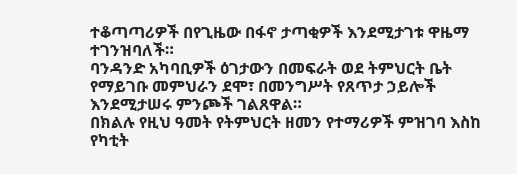ተቆጣጣሪዎች በየጊዜው በፋኖ ታጣቂዎች እንደሚታገቱ ዋዜማ ተገንዝባለች።
ባንዳንድ አካባቢዎች ዕገታውን በመፍራት ወደ ትምህርት ቤት የማይገቡ መምህራን ደሞ፣ በመንግሥት የጸጥታ ኃይሎች እንደሚታሠሩ ምንጮች ገልጸዋል።
በክልሉ የዚህ ዓመት የትምህርት ዘመን የተማሪዎች ምዝገባ እስከ የካቲት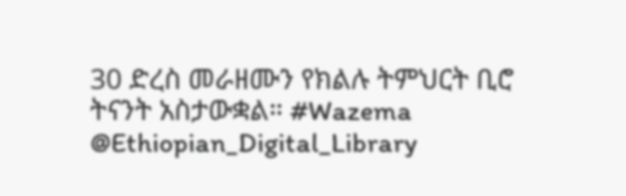30 ድረስ መራዘሙን የክልሉ ትምህርት ቢሮ ትናንት አስታውቋል። #Wazema
@Ethiopian_Digital_Library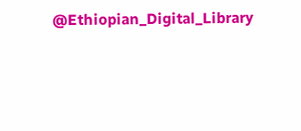@Ethiopian_Digital_Library